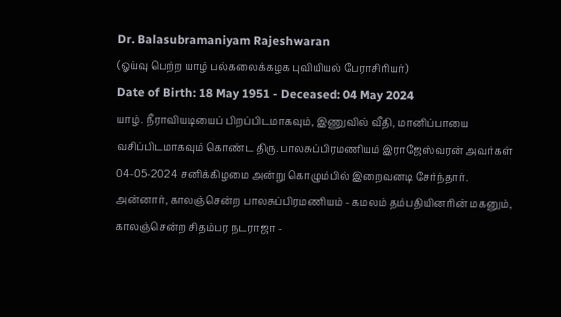Dr. Balasubramaniyam Rajeshwaran
(ஓய்வு பெற்ற யாழ் பல்கலைக்கழக புவியியல் பேராசிரியர்)
Date of Birth: 18 May 1951 - Deceased: 04 May 2024
யாழ். நீராவியடியைப் பிறப்பிடமாகவும், இணுவில் வீதி, மானிப்பாயை வசிப்பிடமாகவும் கொண்ட திரு. பாலசுப்பிரமணியம் இராஜேஸ்வரன் அவர்கள் 04-05-2024 சனிக்கிழமை அன்று கொழும்பில் இறைவனடி சேர்ந்தார்.
அன்னார், காலஞ்சென்ற பாலசுப்பிரமணியம் - கமலம் தம்பதியினரின் மகனும், காலஞ்சென்ற சிதம்பர நடராஜா -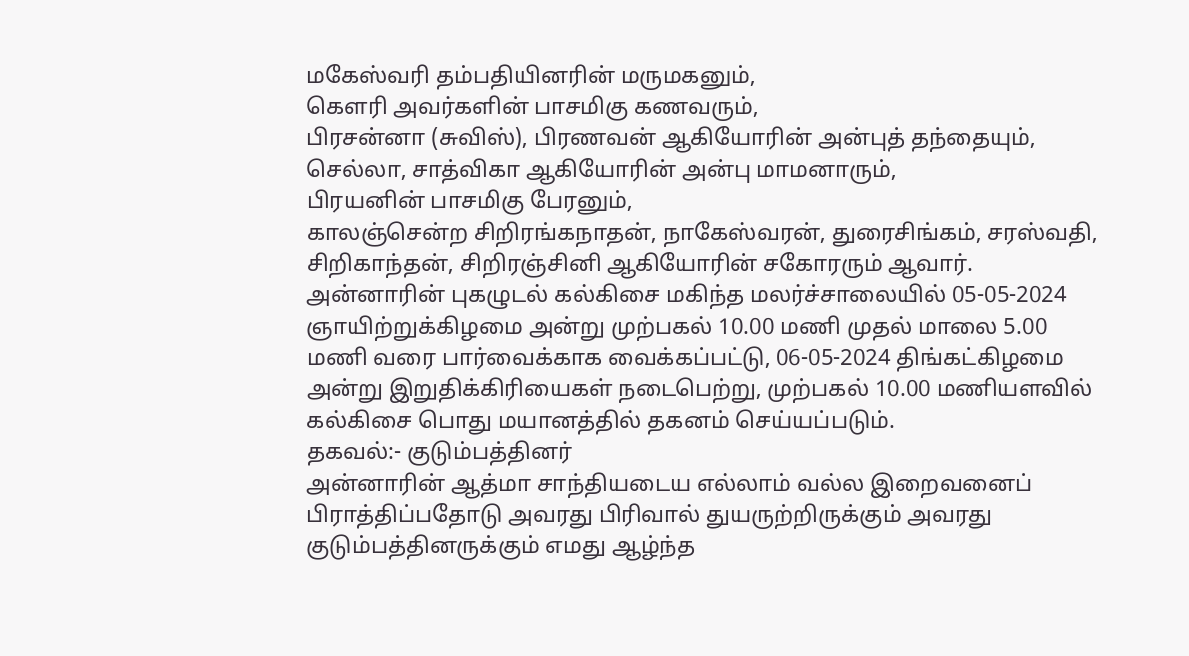மகேஸ்வரி தம்பதியினரின் மருமகனும்,
கௌரி அவர்களின் பாசமிகு கணவரும்,
பிரசன்னா (சுவிஸ்), பிரணவன் ஆகியோரின் அன்புத் தந்தையும்,
செல்லா, சாத்விகா ஆகியோரின் அன்பு மாமனாரும்,
பிரயனின் பாசமிகு பேரனும்,
காலஞ்சென்ற சிறிரங்கநாதன், நாகேஸ்வரன், துரைசிங்கம், சரஸ்வதி, சிறிகாந்தன், சிறிரஞ்சினி ஆகியோரின் சகோரரும் ஆவார்.
அன்னாரின் புகழுடல் கல்கிசை மகிந்த மலர்ச்சாலையில் 05-05-2024 ஞாயிற்றுக்கிழமை அன்று முற்பகல் 10.00 மணி முதல் மாலை 5.00 மணி வரை பார்வைக்காக வைக்கப்பட்டு, 06-05-2024 திங்கட்கிழமை அன்று இறுதிக்கிரியைகள் நடைபெற்று, முற்பகல் 10.00 மணியளவில் கல்கிசை பொது மயானத்தில் தகனம் செய்யப்படும்.
தகவல்:- குடும்பத்தினர்
அன்னாரின் ஆத்மா சாந்தியடைய எல்லாம் வல்ல இறைவனைப் பிராத்திப்பதோடு அவரது பிரிவால் துயருற்றிருக்கும் அவரது குடும்பத்தினருக்கும் எமது ஆழ்ந்த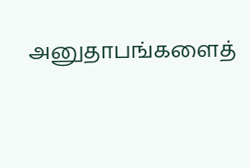அனுதாபங்களைத்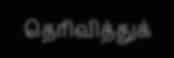தெரிவித்துக்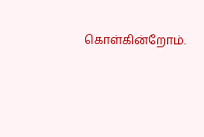கொள்கின்றோம்.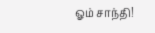ஓம் சாந்தி!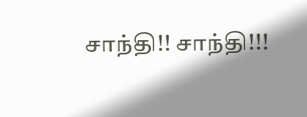சாந்தி!! சாந்தி!!!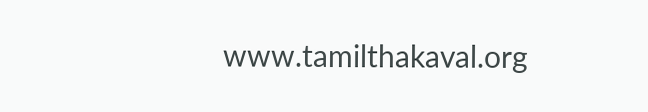www.tamilthakaval.org